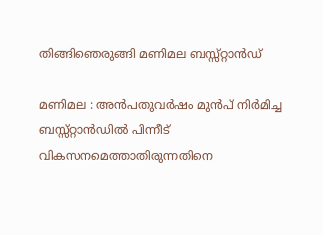തിങ്ങിഞെരുങ്ങി മണിമല ബസ്സ്റ്റാൻഡ്

മണിമല : അൻപതുവർഷം മുൻപ് നിർമിച്ച ബസ്സ്റ്റാൻഡിൽ പിന്നീട് വികസനമെത്താതിരുന്നതിനെ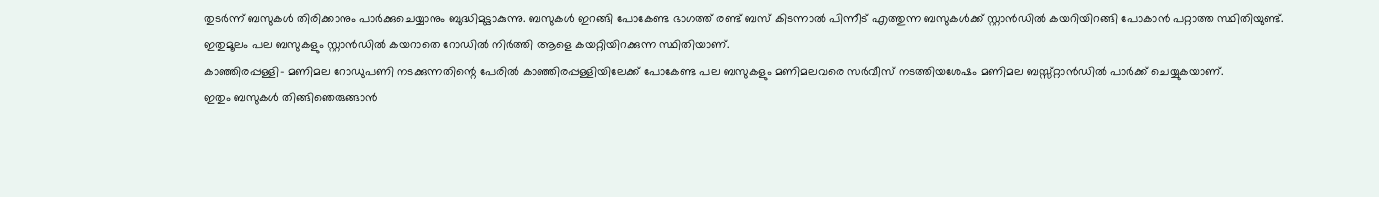തുടർന്ന് ബസുകൾ തിരിക്കാനും പാർക്കുചെയ്യാനും ബുദ്ധിമുട്ടാകുന്നു. ബസുകൾ ഇറങ്ങി പോകേണ്ട ഭാഗത്ത് രണ്ട് ബസ് കിടന്നാൽ പിന്നീട് എത്തുന്ന ബസുകൾക്ക് സ്റ്റാൻഡിൽ കയറിയിറങ്ങി പോകാൻ പറ്റാത്ത സ്ഥിതിയുണ്ട്.
ഇതുമൂലം പല ബസുകളും സ്റ്റാൻഡിൽ കയറാതെ റോഡിൽ നിർത്തി ആളെ കയറ്റിയിറക്കുന്ന സ്ഥിതിയാണ്.
കാഞ്ഞിരപ്പള്ളി- മണിമല റോഡുപണി നടക്കുന്നതിന്റെ പേരിൽ കാഞ്ഞിരപ്പള്ളിയിലേക്ക് പോകേണ്ട പല ബസുകളും മണിമലവരെ സർവീസ് നടത്തിയശേഷം മണിമല ബസ്സ്റ്റാൻഡിൽ പാർക്ക് ചെയ്യുകയാണ്.
ഇതും ബസുകൾ തിങ്ങിഞെരുങ്ങാൻ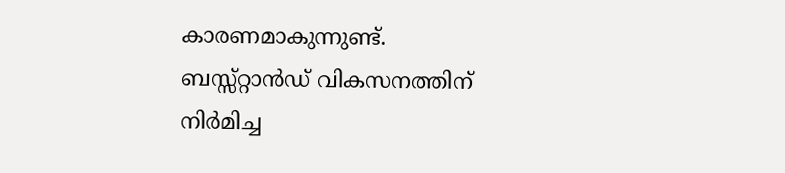കാരണമാകുന്നുണ്ട്.
ബസ്സ്റ്റാൻഡ് വികസനത്തിന് നിർമിച്ച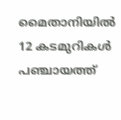മൈതാനിയിൽ 12 കടമുറികൾ പഞ്ചായത്ത്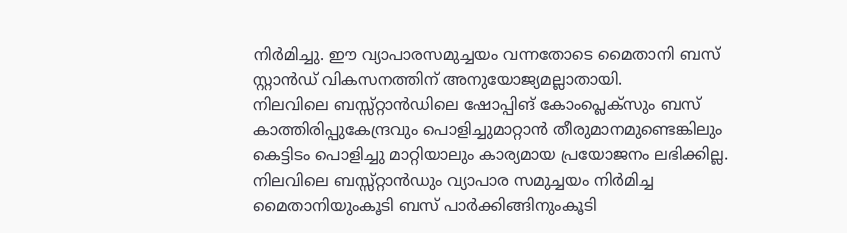നിർമിച്ചു. ഈ വ്യാപാരസമുച്ചയം വന്നതോടെ മൈതാനി ബസ് സ്റ്റാൻഡ് വികസനത്തിന് അനുയോജ്യമല്ലാതായി.
നിലവിലെ ബസ്സ്റ്റാൻഡിലെ ഷോപ്പിങ് കോംപ്ലെക്സും ബസ് കാത്തിരിപ്പുകേന്ദ്രവും പൊളിച്ചുമാറ്റാൻ തീരുമാനമുണ്ടെങ്കിലും കെട്ടിടം പൊളിച്ചു മാറ്റിയാലും കാര്യമായ പ്രയോജനം ലഭിക്കില്ല.
നിലവിലെ ബസ്സ്റ്റാൻഡും വ്യാപാര സമുച്ചയം നിർമിച്ച മൈതാനിയുംകൂടി ബസ് പാർക്കിങ്ങിനുംകൂടി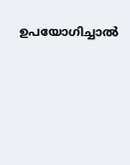ഉപയോഗിച്ചാൽ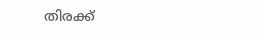തിരക്ക്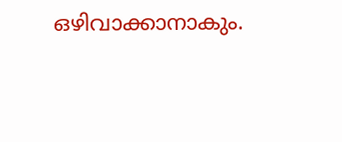ഒഴിവാക്കാനാകും.